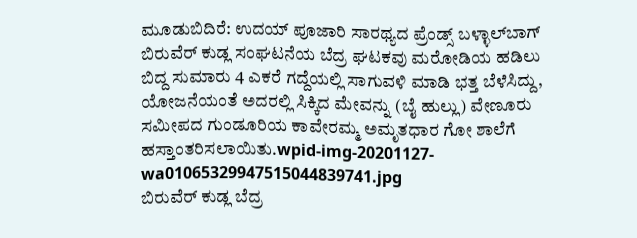ಮೂಡುಬಿದಿರೆ: ಉದಯ್ ಪೂಜಾರಿ ಸಾರಥ್ಯದ ಪ್ರೆಂಡ್ಸ್ ಬಳ್ಳಾಲ್‍ಬಾಗ್ ಬಿರುವೆರ್ ಕುಡ್ಲ ಸಂಘಟನೆಯ ಬೆದ್ರ ಘಟಕವು ಮರೋಡಿಯ ಹಡಿಲು ಬಿದ್ದ ಸುಮಾರು 4 ಎಕರೆ ಗದ್ದೆಯಲ್ಲಿ ಸಾಗುವಳಿ ಮಾಡಿ ಭತ್ತ ಬೆಳೆಸಿದ್ದು, ಯೋಜನೆಯಂತೆ ಅದರಲ್ಲಿ ಸಿಕ್ಕಿದ ಮೇವನ್ನು (ಬೈ ಹುಲ್ಲು) ವೇಣೂರು ಸಮೀಪದ ಗುಂಡೂರಿಯ ಕಾವೇರಮ್ಮ ಅಮೃತಧಾರ ಗೋ ಶಾಲೆಗೆ ಹಸ್ತಾಂತರಿಸಲಾಯಿತು.wpid-img-20201127-wa01065329947515044839741.jpg
ಬಿರುವೆರ್ ಕುಡ್ಲ ಬೆದ್ರ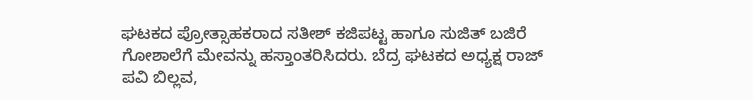ಘಟಕದ ಪ್ರೋತ್ಸಾಹಕರಾದ ಸತೀಶ್ ಕಜಿಪಟ್ಟ ಹಾಗೂ ಸುಜಿತ್ ಬಜಿರೆ ಗೋಶಾಲೆಗೆ ಮೇವನ್ನು ಹಸ್ತಾಂತರಿಸಿದರು. ಬೆದ್ರ ಘಟಕದ ಅಧ್ಯಕ್ಷ ರಾಜ್ ಪವಿ ಬಿಲ್ಲವ,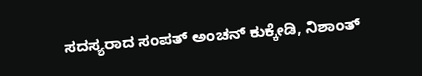ಸದಸ್ಯರಾದ ಸಂಪತ್ ಅಂಚನ್ ಕುಕ್ಕೇಡಿ, ನಿಶಾಂತ್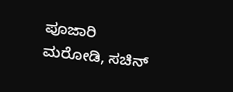ಪೂಜಾರಿ ಮರೋಡಿ, ಸಚಿನ್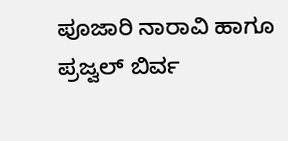ಪೂಜಾರಿ ನಾರಾವಿ ಹಾಗೂ ಪ್ರಜ್ವಲ್ ಬಿರ್ವ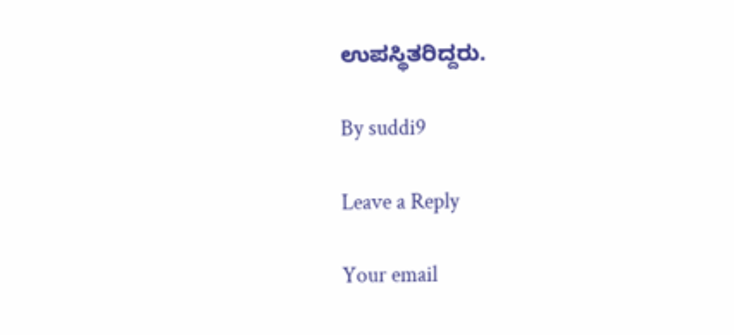ಉಪಸ್ಥಿತರಿದ್ದರು.

By suddi9

Leave a Reply

Your email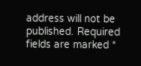address will not be published. Required fields are marked *